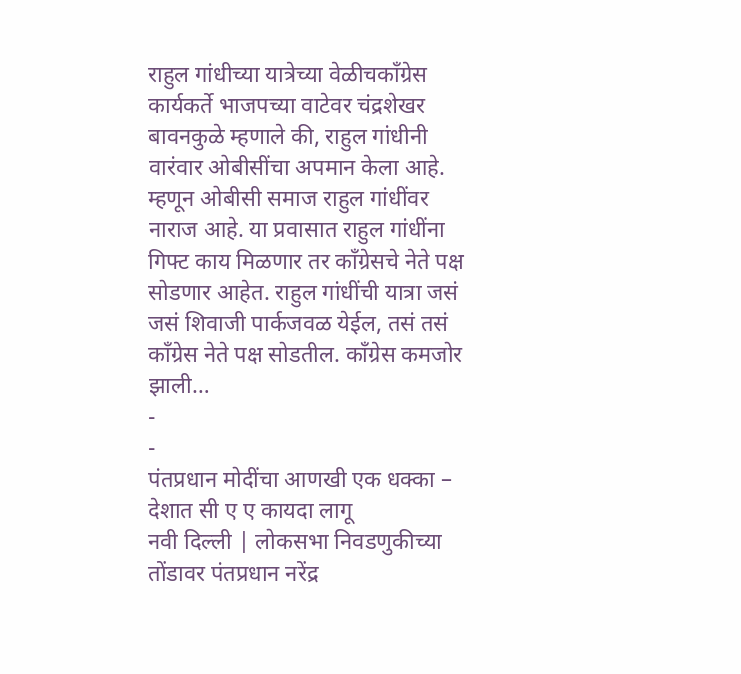राहुल गांधीच्या यात्रेच्या वेळीचकॉंग्रेस कार्यकर्ते भाजपच्या वाटेवर चंद्रशेखर बावनकुळे म्हणाले की, राहुल गांधीनी वारंवार ओबीसींचा अपमान केला आहे. म्हणून ओबीसी समाज राहुल गांधींवर नाराज आहे. या प्रवासात राहुल गांधींना गिफ्ट काय मिळणार तर काँग्रेसचे नेते पक्ष सोडणार आहेत. राहुल गांधींची यात्रा जसं जसं शिवाजी पार्कजवळ येईल, तसं तसं काँग्रेस नेते पक्ष सोडतील. काँग्रेस कमजोर झाली…
-
-
पंतप्रधान मोदींचा आणखी एक धक्का – देशात सी ए ए कायदा लागू
नवी दिल्ली | लोकसभा निवडणुकीच्या तोंडावर पंतप्रधान नरेंद्र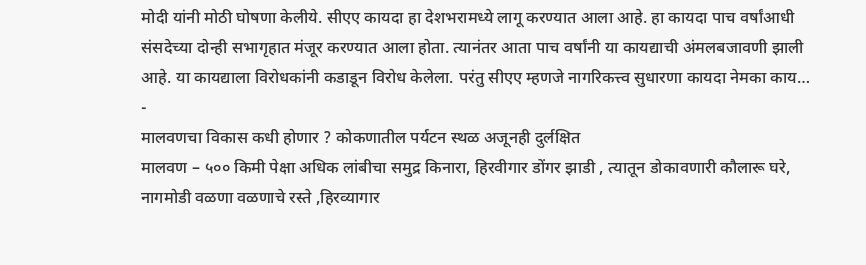मोदी यांनी मोठी घोषणा केलीये. सीएए कायदा हा देशभरामध्ये लागू करण्यात आला आहे. हा कायदा पाच वर्षांआधी संसदेच्या दोन्ही सभागृहात मंजूर करण्यात आला होता. त्यानंतर आता पाच वर्षांनी या कायद्याची अंमलबजावणी झाली आहे. या कायद्याला विरोधकांनी कडाडून विरोध केलेला. परंतु सीएए म्हणजे नागरिकत्त्व सुधारणा कायदा नेमका काय…
-
मालवणचा विकास कधी होणार ? कोकणातील पर्यटन स्थळ अजूनही दुर्लक्षित
मालवण – ५०० किमी पेक्षा अधिक लांबीचा समुद्र किनारा, हिरवीगार डोंगर झाडी , त्यातून डोकावणारी कौलारू घरे, नागमोडी वळणा वळणाचे रस्ते ,हिरव्यागार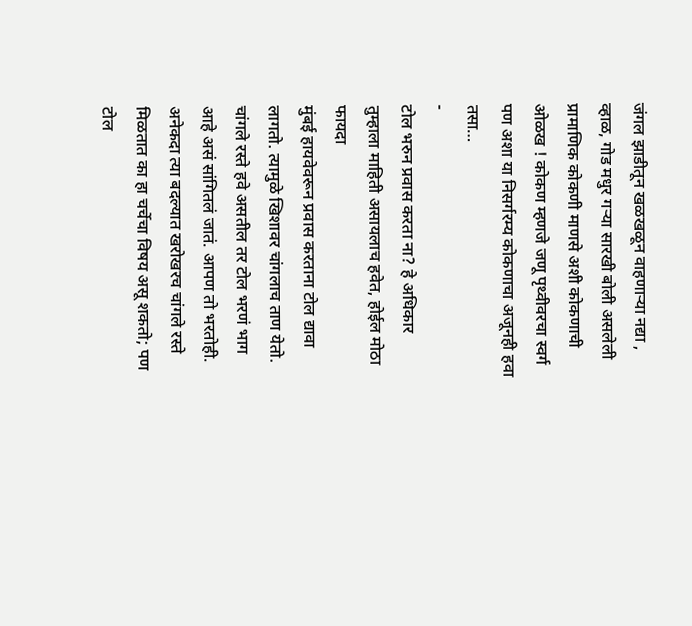जंगल झाडीतून खळखळून वाहणाऱ्या नद्या , व्हाळ, गोड मधुर गऱ्या सारखी बोली असलेली प्रामाणिक कोकणी माणसे अशी कोकणाची ओळख ! कोकण म्हणजे जणू पृथ्वीवरचा स्वर्ग पण अशा या निसर्गरम्य कोकणाचा अजूनही हवा तसा…
-
टोल भरुन प्रवास करता ना? हे अधिकार तुम्हाला माहिती असायलाच हवेत, होईल मोठा फायदा
मुंबई हायवेवरून प्रवास करताना टोल द्यावा लागतो. त्यामुळे खिशावर चांगलाच ताण येतो. चांगले रस्ते हवे असतील तर टोल भरणं भाग आहे असं सांगितलं जातं. आपण तो भरतोही. अनेकदा त्या बदल्यात खरोखरच चांगले रस्ते मिळतात का हा चर्चेचा विषय असू शकतो; पण टोल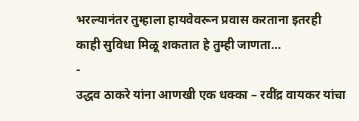भरल्यानंतर तुम्हाला हायवेवरून प्रवास करताना इतरही काही सुविधा मिळू शकतात हे तुम्ही जाणता…
-
उद्धव ठाकरे यांना आणखी एक धक्का – रवींद्र वायकर यांचा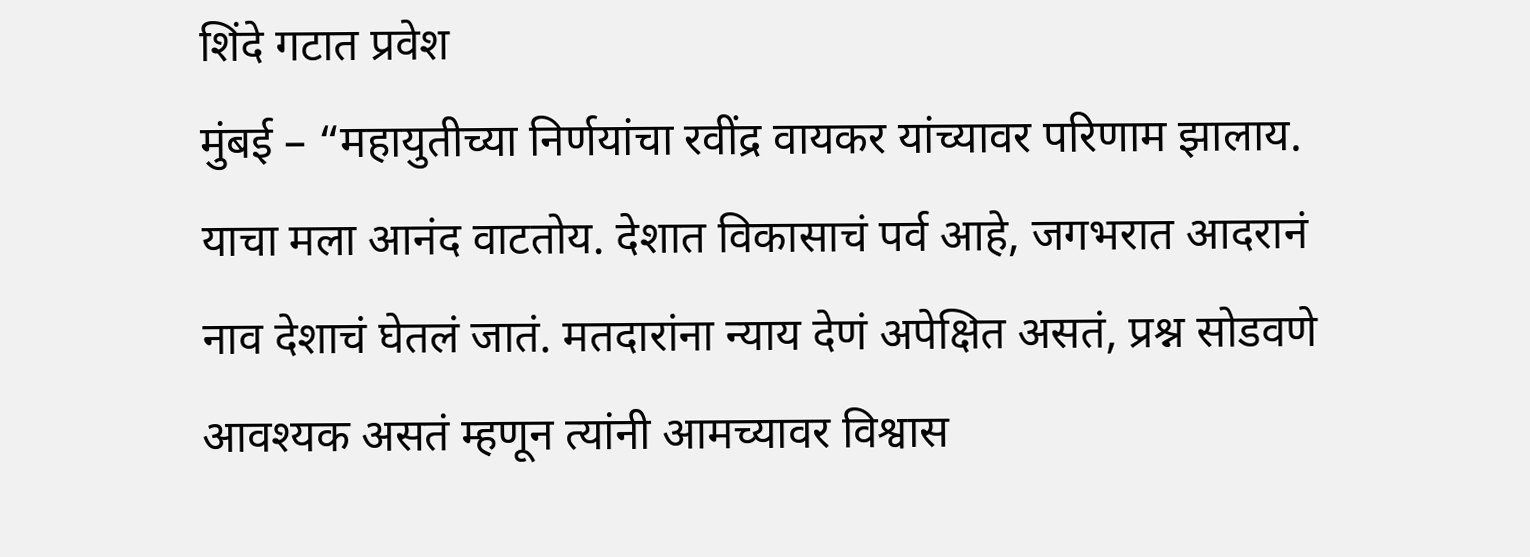शिंदे गटात प्रवेश
मुंबई – “महायुतीच्या निर्णयांचा रवींद्र वायकर यांच्यावर परिणाम झालाय. याचा मला आनंद वाटतोय. देशात विकासाचं पर्व आहे, जगभरात आदरानं नाव देशाचं घेतलं जातं. मतदारांना न्याय देणं अपेक्षित असतं, प्रश्न सोडवणे आवश्यक असतं म्हणून त्यांनी आमच्यावर विश्वास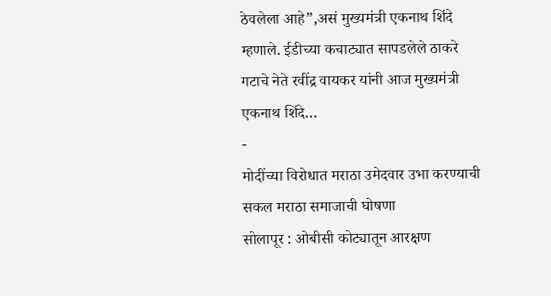ठेवलेला आहे”,असं मुख्यमंत्री एकनाथ शिंदे म्हणाले. ईडीच्या कचाट्यात सापडलेले ठाकरे गटाचे नेते रवींद्र वायकर यांनी आज मुख्यमंत्री एकनाथ शिंदे…
-
मोदींच्या विरोधात मराठा उमेदवार उभा करण्याची सकल मराठा समाजाची घोषणा
सोलापूर : ओबीसी कोट्यातून आरक्षण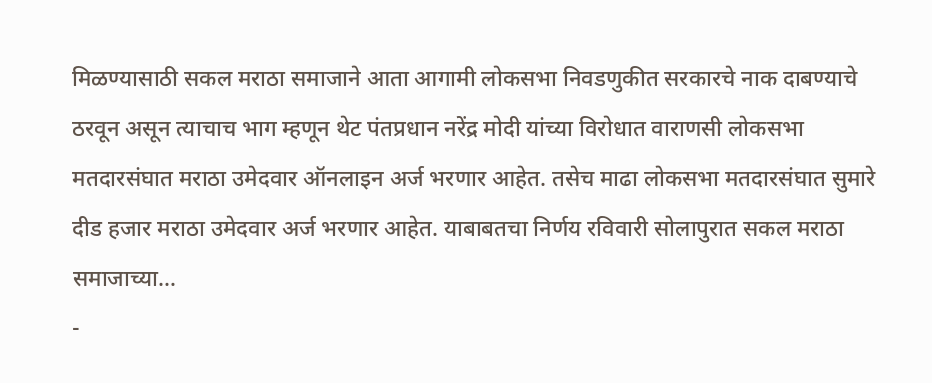मिळण्यासाठी सकल मराठा समाजाने आता आगामी लोकसभा निवडणुकीत सरकारचे नाक दाबण्याचे ठरवून असून त्याचाच भाग म्हणून थेट पंतप्रधान नरेंद्र मोदी यांच्या विरोधात वाराणसी लोकसभा मतदारसंघात मराठा उमेदवार ऑनलाइन अर्ज भरणार आहेत. तसेच माढा लोकसभा मतदारसंघात सुमारे दीड हजार मराठा उमेदवार अर्ज भरणार आहेत. याबाबतचा निर्णय रविवारी सोलापुरात सकल मराठा समाजाच्या…
-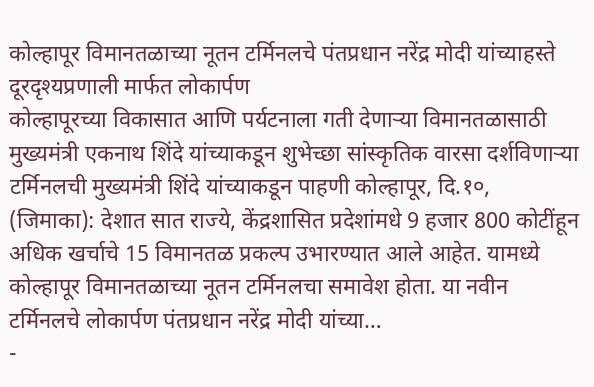कोल्हापूर विमानतळाच्या नूतन टर्मिनलचे पंतप्रधान नरेंद्र मोदी यांच्याहस्ते दूरदृश्यप्रणाली मार्फत लोकार्पण
कोल्हापूरच्या विकासात आणि पर्यटनाला गती देणाऱ्या विमानतळासाठी मुख्यमंत्री एकनाथ शिंदे यांच्याकडून शुभेच्छा सांस्कृतिक वारसा दर्शविणाऱ्या टर्मिनलची मुख्यमंत्री शिंदे यांच्याकडून पाहणी कोल्हापूर, दि.१०, (जिमाका): देशात सात राज्ये, केंद्रशासित प्रदेशांमधे 9 हजार 800 कोटींहून अधिक खर्चाचे 15 विमानतळ प्रकल्प उभारण्यात आले आहेत. यामध्ये कोल्हापूर विमानतळाच्या नूतन टर्मिनलचा समावेश होता. या नवीन टर्मिनलचे लोकार्पण पंतप्रधान नरेंद्र मोदी यांच्या…
-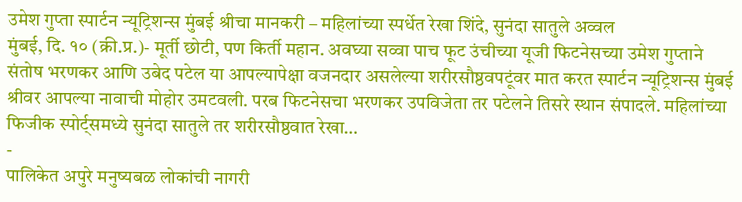उमेश गुप्ता स्पार्टन न्यूट्रिशन्स मुंबई श्रीचा मानकरी – महिलांच्या स्पर्धेत रेखा शिंदे, सुनंदा सातुले अव्वल
मुंबई, दि. १० (क्री.प्र.)- मूर्ती छोटी, पण किर्ती महान. अवघ्या सव्वा पाच फूट उंचीच्या यूजी फिटनेसच्या उमेश गुप्ताने संतोष भरणकर आणि उबेद पटेल या आपल्यापेक्षा वजनदार असलेल्या शरीरसौष्ठवपटूंवर मात करत स्पार्टन न्यूट्रिशन्स मुंबई श्रीवर आपल्या नावाची मोहोर उमटवली. परब फिटनेसचा भरणकर उपविजेता तर पटेलने तिसरे स्थान संपादले. महिलांच्या फिजीक स्पोर्ट्समध्ये सुनंदा सातुले तर शरीरसौष्ठवात रेखा…
-
पालिकेत अपुरे मनुष्यबळ लोकांची नागरी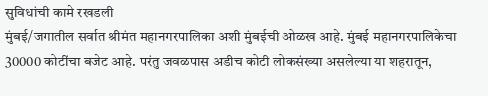सुविधांची कामे रखडली
मुंबई/जगातील सर्वात श्रीमंत महानगरपालिका अशी मुंबईची ओळख आहे. मुंबई महानगरपालिकेचा 30000 कोटींचा बजेट आहे. परंतु जवळपास अडीच कोटी लोकसंख्या असलेल्या या शहरातून,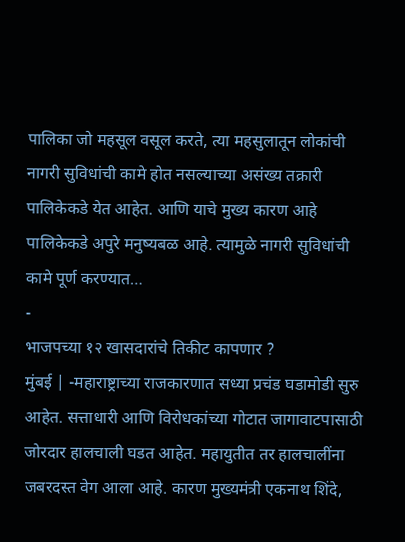पालिका जो महसूल वसूल करते, त्या महसुलातून लोकांची नागरी सुविधांची कामे होत नसल्याच्या असंख्य तक्रारी पालिकेकडे येत आहेत. आणि याचे मुख्य कारण आहे पालिकेकडे अपुरे मनुष्यबळ आहे. त्यामुळे नागरी सुविधांची कामे पूर्ण करण्यात…
-
भाजपच्या १२ खासदारांचे तिकीट कापणार ?
मुंबई | -महाराष्ट्राच्या राजकारणात सध्या प्रचंड घडामोडी सुरु आहेत. सत्ताधारी आणि विरोधकांच्या गोटात जागावाटपासाठी जोरदार हालचाली घडत आहेत. महायुतीत तर हालचालींना जबरदस्त वेग आला आहे. कारण मुख्यमंत्री एकनाथ शिंदे,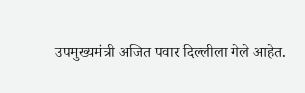उपमुख्यमंत्री अजित पवार दिल्लीला गेले आहेत.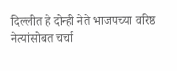दिल्लीत हे दोन्ही नेते भाजपच्या वरिष्ठ नेत्यांसोबत चर्चा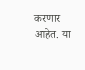करणार आहेत. या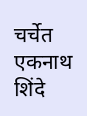चर्चेत एकनाथ शिंदे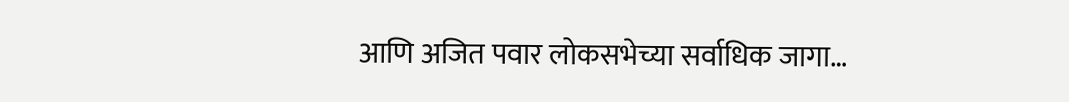आणि अजित पवार लोकसभेच्या सर्वाधिक जागा…